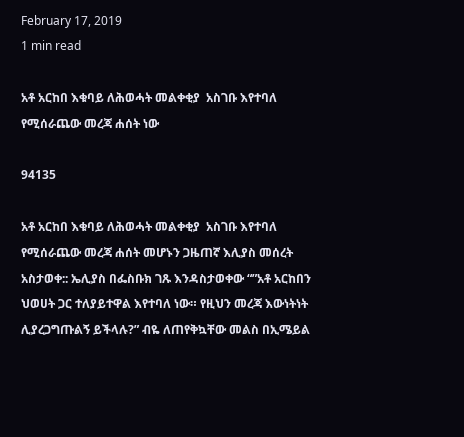February 17, 2019
1 min read

አቶ አርከበ እቁባይ ለሕወሓት መልቀቂያ  አስገቡ እየተባለ የሚሰራጨው መረጃ ሐሰት ነው

94135

አቶ አርከበ እቁባይ ለሕወሓት መልቀቂያ  አስገቡ እየተባለ የሚሰራጨው መረጃ ሐሰት መሆኑን ጋዜጠኛ እሊያስ መሰረት አስታወቀ:: ኤሊያስ በፌስቡክ ገጹ እንዳስታወቀው “”አቶ አርከበን ህወሀት ጋር ተለያይተዋል እየተባለ ነው። የዚህን መረጃ እውነትነት ሊያረጋግጡልኝ ይችላሉ?” ብዬ ለጠየቅኳቸው መልስ በኢሜይል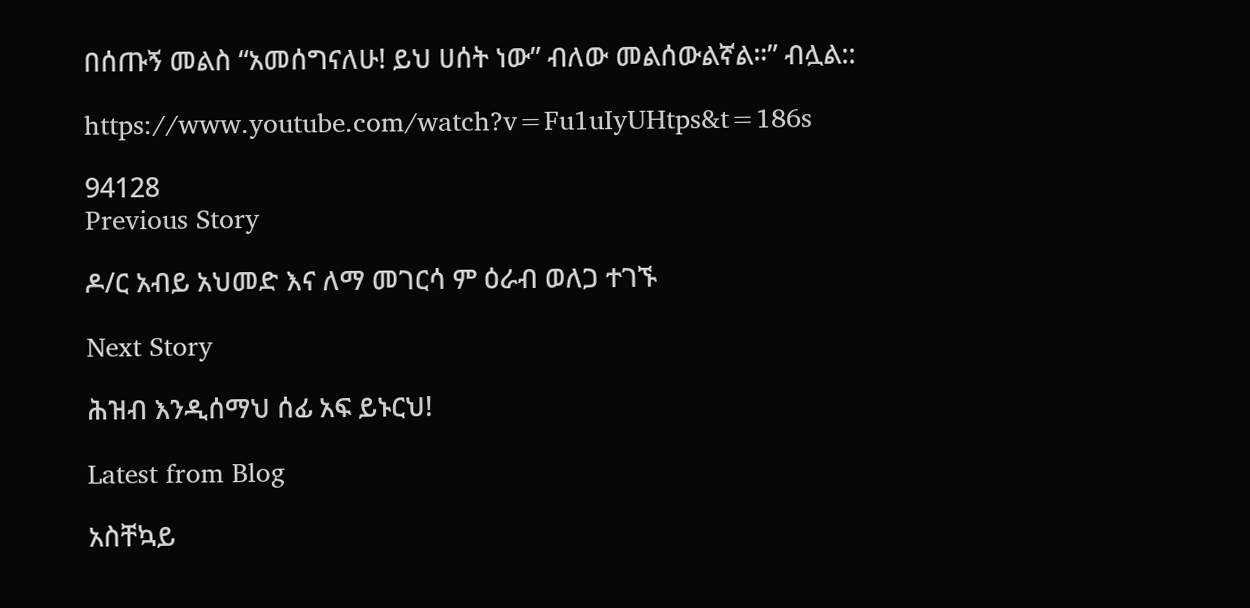በሰጡኝ መልስ “አመሰግናለሁ! ይህ ሀሰት ነው” ብለው መልሰውልኛል።” ብሏል::

https://www.youtube.com/watch?v=Fu1uIyUHtps&t=186s

94128
Previous Story

ዶ/ር አብይ አህመድ እና ለማ መገርሳ ም ዕራብ ወለጋ ተገኙ

Next Story

ሕዝብ እንዲሰማህ ሰፊ አፍ ይኑርህ!

Latest from Blog

አስቸኳይ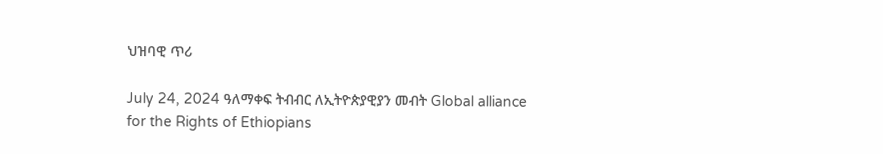ህዝባዊ ጥሪ

July 24, 2024 ዓለማቀፍ ትብብር ለኢትዮጵያዊያን መብት Global alliance for the Rights of Ethiopians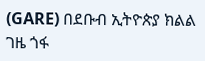(GARE) በደቡብ ኢትዮጵያ ክልል ገዜ ጎፋ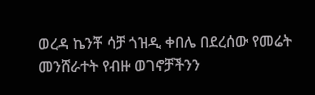ወረዳ ኬንቾ ሳቻ ጎዝዲ ቀበሌ በደረሰው የመሬት መንሸራተት የብዙ ወገኖቻችንን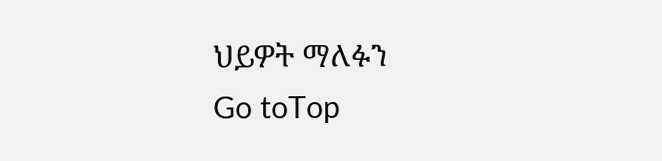ህይዎት ማለፉን
Go toTop